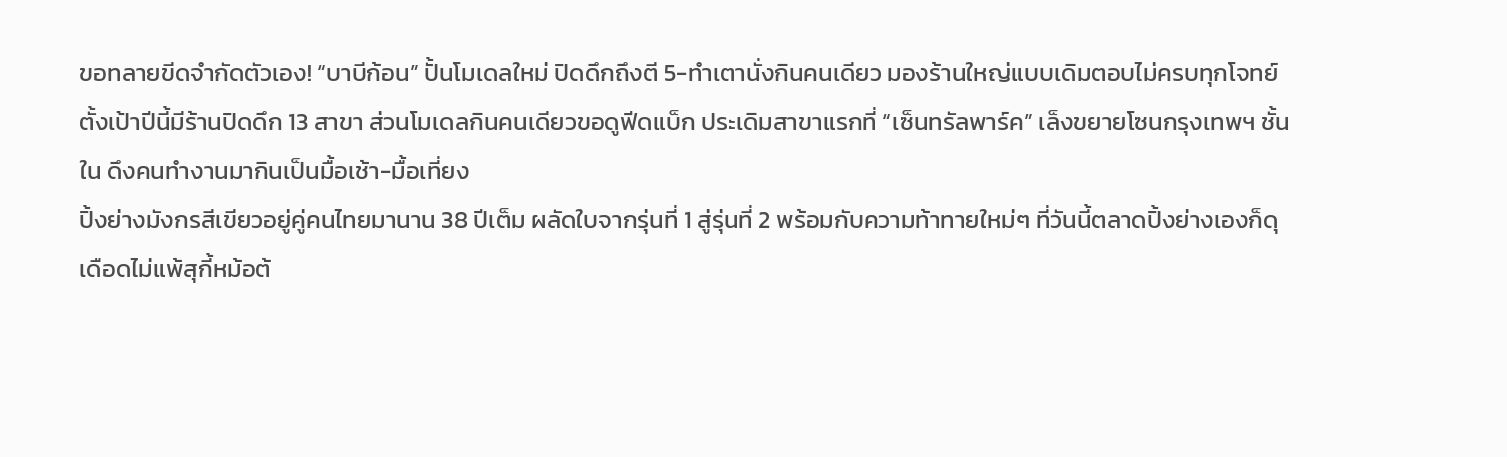ขอทลายขีดจำกัดตัวเอง! “บาบีก้อน” ปั้นโมเดลใหม่ ปิดดึกถึงตี 5-ทำเตานั่งกินคนเดียว มองร้านใหญ่แบบเดิมตอบไม่ครบทุกโจทย์ ตั้งเป้าปีนี้มีร้านปิดดึก 13 สาขา ส่วนโมเดลกินคนเดียวขอดูฟีดแบ็ก ประเดิมสาขาแรกที่ “เซ็นทรัลพาร์ค” เล็งขยายโซนกรุงเทพฯ ชั้นใน ดึงคนทำงานมากินเป็นมื้อเช้า-มื้อเที่ยง
ปิ้งย่างมังกรสีเขียวอยู่คู่คนไทยมานาน 38 ปีเต็ม ผลัดใบจากรุ่นที่ 1 สู่รุ่นที่ 2 พร้อมกับความท้าทายใหม่ๆ ที่วันนี้ตลาดปิ้งย่างเองก็ดุเดือดไม่แพ้สุกี้หม้อต้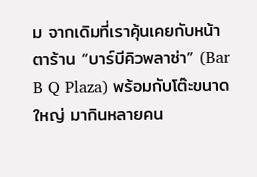ม จากเดิมที่เราคุ้นเคยกับหน้าตาร้าน “บาร์บีคิวพลาซ่า” (Bar B Q Plaza) พร้อมกับโต๊ะขนาดใหญ่ มากินหลายคน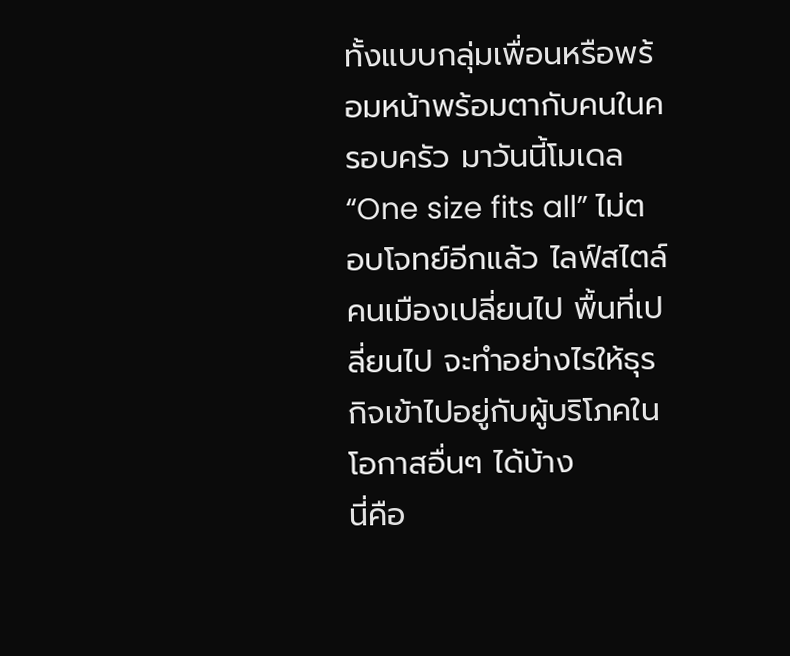ทั้งแบบกลุ่มเพื่อนหรือพร้อมหน้าพร้อมตากับคนในครอบครัว มาวันนี้โมเดล “One size fits all” ไม่ตอบโจทย์อีกแล้ว ไลฟ์สไตล์คนเมืองเปลี่ยนไป พื้นที่เปลี่ยนไป จะทำอย่างไรให้ธุรกิจเข้าไปอยู่กับผู้บริโภคในโอกาสอื่นๆ ได้บ้าง
นี่คือ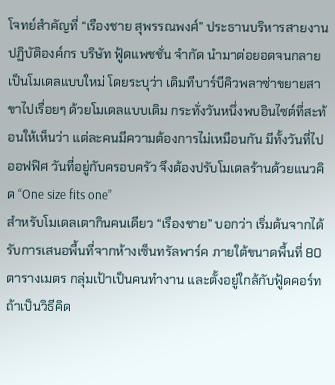โจทย์สำคัญที่ “เรืองชาย สุพรรณพงศ์” ประธานบริหารสายงานปฏิบัติองค์กร บริษัท ฟู้ดแพชชั่น จำกัด นำมาต่อยอดจนกลายเป็นโมเดลแบบใหม่ โดยระบุว่า เดิมทีบาร์บีคิวพลาซ่าขยายสาขาไปเรื่อยๆ ด้วยโมเดลแบบเดิม กระทั่งวันหนึ่งพบอินไซต์ที่สะท้อนให้เห็นว่า แต่ละคนมีความต้องการไม่เหมือนกัน มีทั้งวันที่ไปออฟฟิศ วันที่อยู่กับครอบครัว จึงต้องปรับโมเดลร้านด้วยแนวคิด “One size fits one”
สำหรับโมเดลเตากินคนเดียว “เรืองชาย” บอกว่า เริ่มต้นจากได้รับการเสนอพื้นที่จากห้างเซ็นทรัลพาร์ค ภายใต้ขนาดพื้นที่ 80 ตารางเมตร กลุ่มเป้าเป็นคนทำงาน และตั้งอยู่ใกล้กับฟู้ดคอร์ท ถ้าเป็นวิธีคิด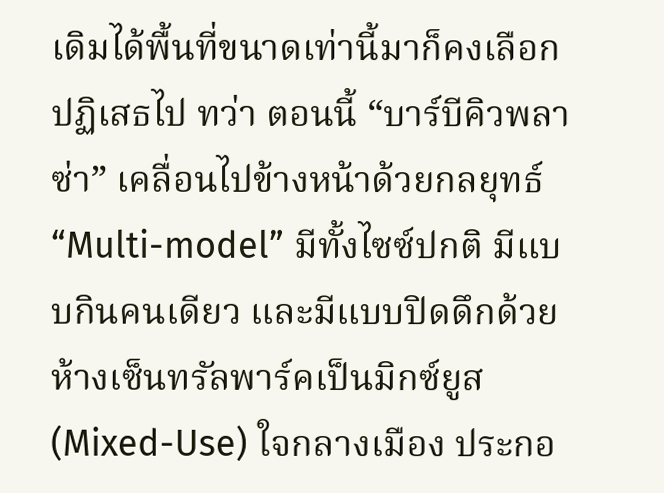เดิมได้พื้นที่ขนาดเท่านี้มาก็คงเลือกปฏิเสธไป ทว่า ตอนนี้ “บาร์บีคิวพลาซ่า” เคลื่อนไปข้างหน้าด้วยกลยุทธ์ “Multi-model” มีทั้งไซซ์ปกติ มีแบบกินคนเดียว และมีแบบปิดดึกด้วย
ห้างเซ็นทรัลพาร์คเป็นมิกซ์ยูส (Mixed-Use) ใจกลางเมือง ประกอ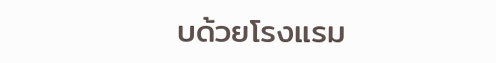บด้วยโรงแรม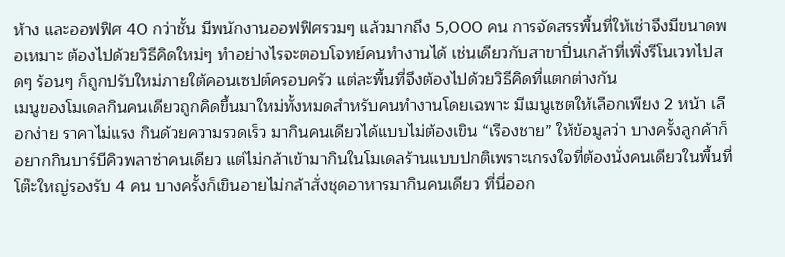ห้าง และออฟฟิศ 40 กว่าชั้น มีพนักงานออฟฟิศรวมๆ แล้วมากถึง 5,000 คน การจัดสรรพื้นที่ให้เช่าจึงมีขนาดพอเหมาะ ต้องไปด้วยวิธีคิดใหม่ๆ ทำอย่างไรจะตอบโจทย์คนทำงานได้ เช่นเดียวกับสาขาปิ่นเกล้าที่เพิ่งรีโนเวทไปสดๆ ร้อนๆ ก็ถูกปรับใหม่ภายใต้คอนเซปต์ครอบครัว แต่ละพื้นที่จึงต้องไปด้วยวิธีคิดที่แตกต่างกัน
เมนูของโมเดลกินคนเดียวถูกคิดขึ้นมาใหม่ทั้งหมดสำหรับคนทำงานโดยเฉพาะ มีเมนูเซตให้เลือกเพียง 2 หน้า เลือกง่าย ราคาไม่แรง กินด้วยความรวดเร็ว มากินคนเดียวได้แบบไม่ต้องเขิน “เรืองชาย” ให้ข้อมูลว่า บางครั้งลูกค้าก็อยากกินบาร์บีคิวพลาซ่าคนเดียว แต่ไม่กล้าเข้ามากินในโมเดลร้านแบบปกติเพราะเกรงใจที่ต้องนั่งคนเดียวในพื้นที่โต๊ะใหญ่รองรับ 4 คน บางครั้งก็เขินอายไม่กล้าสั่งชุดอาหารมากินคนเดียว ที่นี่ออก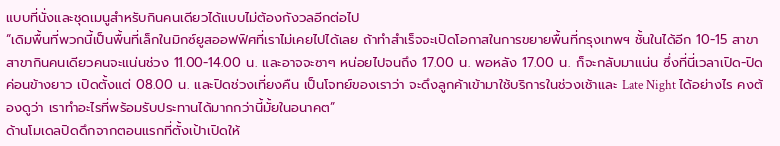แบบที่นั่งและชุดเมนูสำหรับกินคนเดียวได้แบบไม่ต้องกังวลอีกต่อไป
“เดิมพื้นที่พวกนี้เป็นพื้นที่เล็กในมิกซ์ยูสออฟฟิศที่เราไม่เคยไปได้เลย ถ้าทำสำเร็จจะเปิดโอกาสในการขยายพื้นที่กรุงเทพฯ ชั้นในได้อีก 10-15 สาขา สาขากินคนเดียวคนจะแน่นช่วง 11.00-14.00 น. และอาจจะซาๆ หน่อยไปจนถึง 17.00 น. พอหลัง 17.00 น. ก็จะกลับมาแน่น ซึ่งที่นี่เวลาเปิด-ปิดค่อนข้างยาว เปิดตั้งแต่ 08.00 น. และปิดช่วงเที่ยงคืน เป็นโจทย์ของเราว่า จะดึงลูกค้าเข้ามาใช้บริการในช่วงเช้าและ Late Night ได้อย่างไร คงต้องดูว่า เราทำอะไรที่พร้อมรับประทานได้มากกว่านี้มั้ยในอนาคต”
ด้านโมเดลปิดดึกจากตอนแรกที่ตั้งเป้าเปิดให้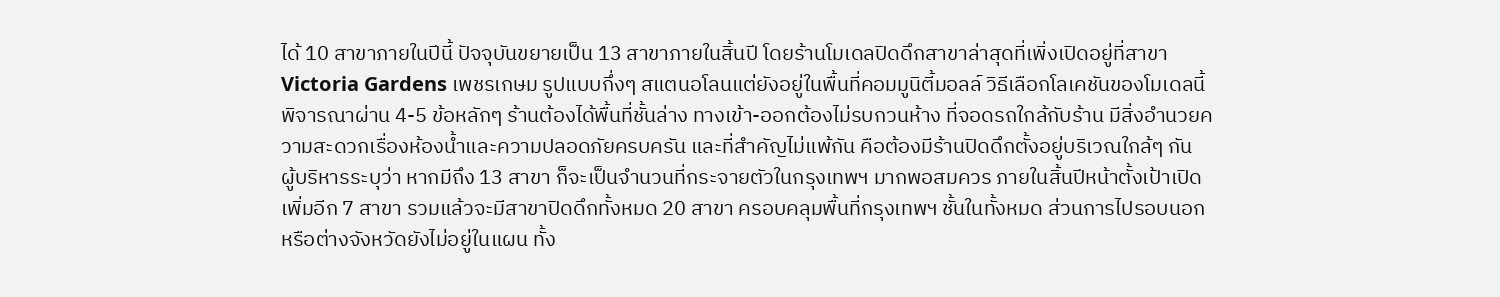ได้ 10 สาขาภายในปีนี้ ปัจจุบันขยายเป็น 13 สาขาภายในสิ้นปี โดยร้านโมเดลปิดดึกสาขาล่าสุดที่เพิ่งเปิดอยู่ที่สาขา Victoria Gardens เพชรเกษม รูปแบบกึ่งๆ สแตนอโลนแต่ยังอยู่ในพื้นที่คอมมูนิตี้มอลล์ วิธีเลือกโลเคชันของโมเดลนี้พิจารณาผ่าน 4-5 ข้อหลักๆ ร้านต้องได้พื้นที่ชั้นล่าง ทางเข้า-ออกต้องไม่รบกวนห้าง ที่จอดรถใกล้กับร้าน มีสิ่งอำนวยความสะดวกเรื่องห้องน้ำและความปลอดภัยครบครัน และที่สำคัญไม่แพ้กัน คือต้องมีร้านปิดดึกตั้งอยู่บริเวณใกล้ๆ กัน
ผู้บริหารระบุว่า หากมีถึง 13 สาขา ก็จะเป็นจำนวนที่กระจายตัวในกรุงเทพฯ มากพอสมควร ภายในสิ้นปีหน้าตั้งเป้าเปิดเพิ่มอีก 7 สาขา รวมแล้วจะมีสาขาปิดดึกทั้งหมด 20 สาขา ครอบคลุมพื้นที่กรุงเทพฯ ชั้นในทั้งหมด ส่วนการไปรอบนอกหรือต่างจังหวัดยังไม่อยู่ในแผน ทั้ง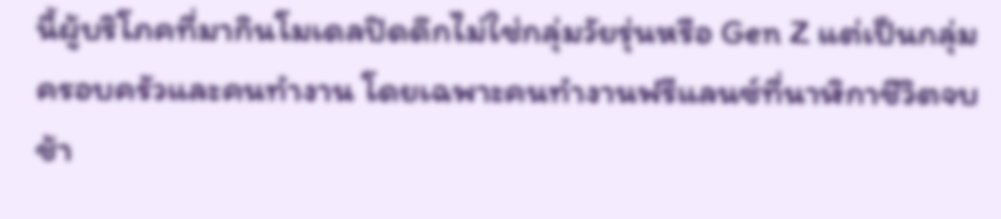นี้ผู้บริโภคที่มากินโมเดลปิดดึกไม่ใช่กลุ่มวัยรุ่นหรือ Gen Z แต่เป็นกลุ่มครอบครัวและคนทำงาน โดยเฉพาะคนทำงานฟรีแลนซ์ที่นาฬิกาชีวิตจบช้า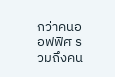กว่าคนออฟฟิศ รวมถึงคน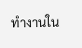ทำงานใน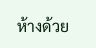ห้างด้วย